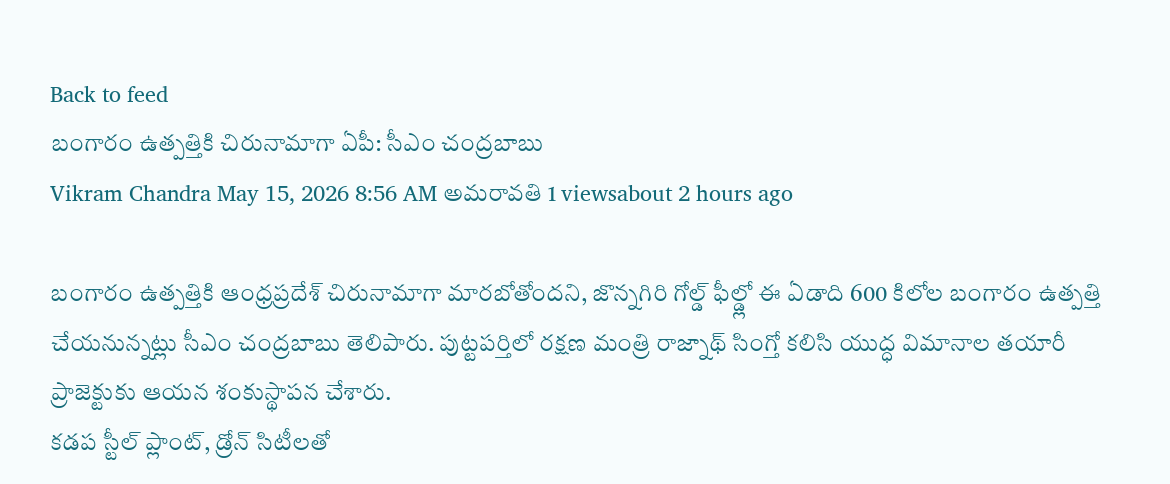Back to feed
బంగారం ఉత్పత్తికి చిరునామాగా ఏపీ: సీఎం చంద్రబాబు
Vikram Chandra May 15, 2026 8:56 AM అమరావతి 1 viewsabout 2 hours ago

బంగారం ఉత్పత్తికి ఆంధ్రప్రదేశ్ చిరునామాగా మారబోతోందని, జొన్నగిరి గోల్డ్ ఫీల్డ్లో ఈ ఏడాది 600 కిలోల బంగారం ఉత్పత్తి చేయనున్నట్లు సీఎం చంద్రబాబు తెలిపారు. పుట్టపర్తిలో రక్షణ మంత్రి రాజ్నాథ్ సింగ్తో కలిసి యుద్ధ విమానాల తయారీ ప్రాజెక్టుకు ఆయన శంకుస్థాపన చేశారు.
కడప స్టీల్ ప్లాంట్, డ్రోన్ సిటీలతో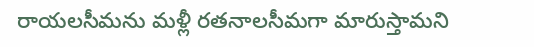రాయలసీమను మళ్లీ రతనాలసీమగా మారుస్తామని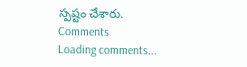స్పష్టం చేశారు.
Comments
Loading comments...